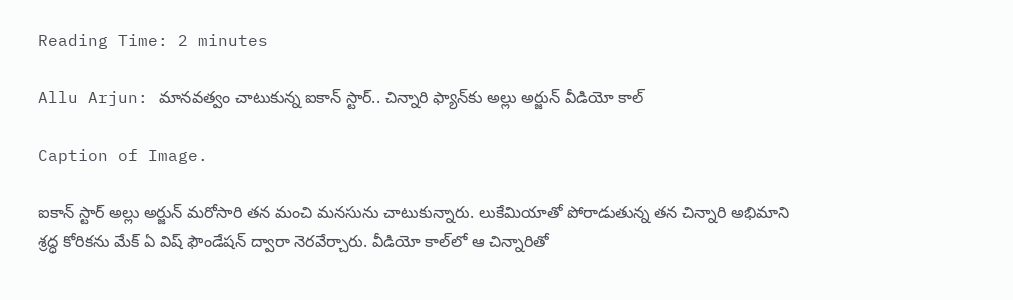Reading Time: 2 minutes

Allu Arjun: మానవత్వం చాటుకున్న ఐకాన్ స్టార్.. చిన్నారి ఫ్యాన్‌కు అల్లు అర్జున్ వీడియో కాల్

Caption of Image.

ఐకాన్ స్టార్ అల్లు అర్జున్ మరోసారి తన మంచి మనసును చాటుకున్నారు. లుకేమియాతో పోరాడుతున్న తన చిన్నారి అభిమాని శ్రద్ధ కోరికను మేక్ ఏ విష్ ఫౌండేషన్ ద్వారా నెరవేర్చారు. వీడియో కాల్‌లో ఆ చిన్నారితో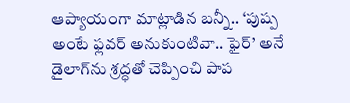ఆప్యాయంగా మాట్లాడిన బన్నీ.. ‘పుష్ప అంటే ఫ్లవర్ అనుకుంటివా.. ఫైర్’ అనే డైలాగ్‌ను శ్రద్ధతో చెప్పించి పాప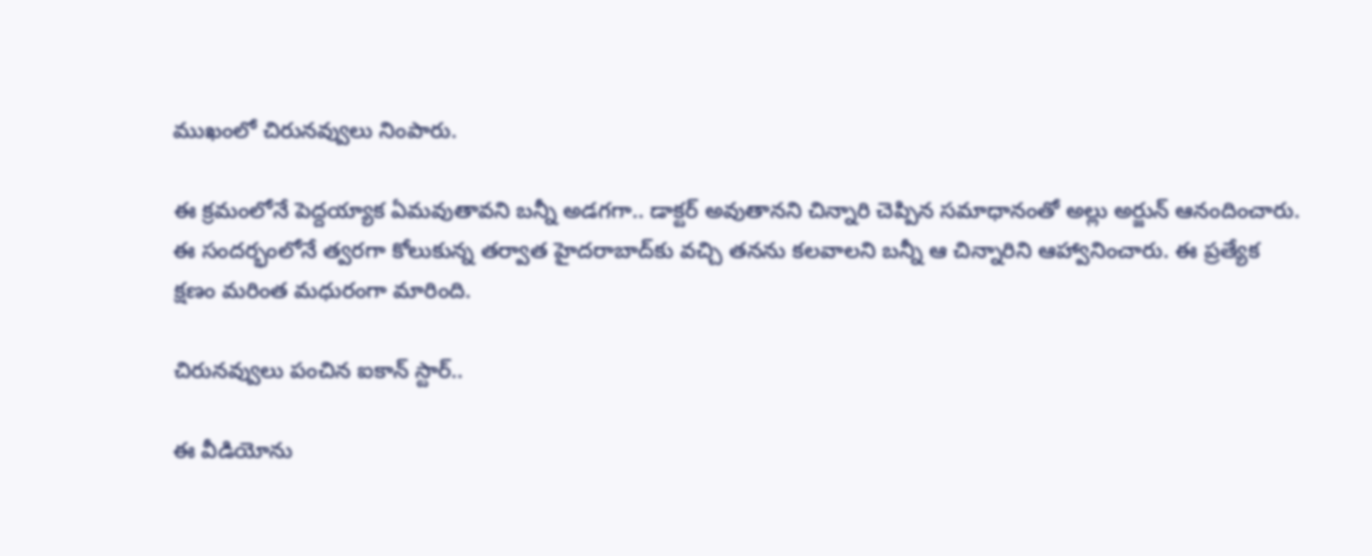ముఖంలో చిరునవ్వులు నింపారు.

ఈ క్రమంలోనే పెద్దయ్యాక ఏమవుతావని బన్నీ అడగగా.. డాక్టర్ అవుతానని చిన్నారి చెప్పిన సమాధానంతో అల్లు అర్జున్ ఆనందించారు. ఈ సందర్భంలోనే త్వరగా కోలుకున్న తర్వాత హైదరాబాద్‌కు వచ్చి తనను కలవాలని బన్నీ ఆ చిన్నారిని ఆహ్వానించారు. ఈ ప్రత్యేక క్షణం మరింత మధురంగా మారింది.

చిరునవ్వులు పంచిన ఐకాన్ స్టార్..

ఈ వీడియోను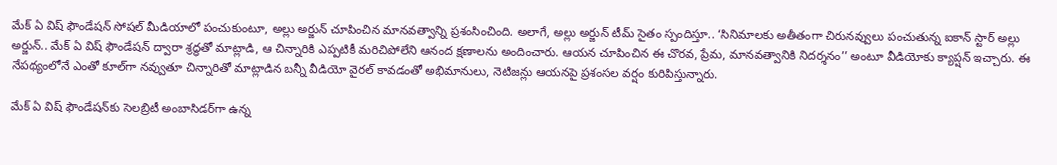మేక్ ఏ విష్ ఫౌండేషన్ సోషల్ మీడియాలో పంచుకుంటూ, అల్లు అర్జున్ చూపించిన మానవత్వాన్ని ప్రశంసించింది. అలాగే, అల్లు అర్జున్ టీమ్ సైతం స్పందిస్తూ.. ‘సినిమాలకు అతీతంగా చిరునవ్వులు పంచుతున్న ఐకాన్ స్టార్ అల్లు అర్జున్.. మేక్ ఏ విష్ ఫౌండేషన్ ద్వారా శ్రద్ధతో మాట్లాడి, ఆ చిన్నారికి ఎప్పటికీ మరిచిపోలేని ఆనంద క్షణాలను అందించారు. ఆయన చూపించిన ఈ చొరవ, ప్రేమ, మానవత్వానికి నిదర్శనం’’ అంటూ వీడియోకు క్యాప్షన్ ఇచ్చారు. ఈ నేపథ్యంలోనే ఎంతో కూల్‌గా నవ్వుతూ చిన్నారితో మాట్లాడిన బన్నీ వీడియో వైరల్ కావడంతో అభిమానులు, నెటిజన్లు ఆయనపై ప్రశంసల వర్షం కురిపిస్తున్నారు.

మేక్ ఏ విష్ ఫౌండేషన్‌కు సెలబ్రిటీ అంబాసిడర్‌గా ఉన్న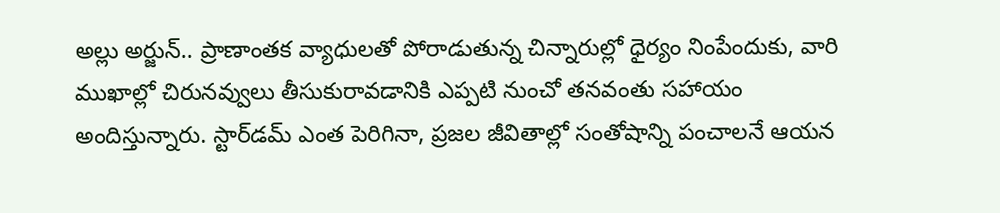అల్లు అర్జున్.. ప్రాణాంతక వ్యాధులతో పోరాడుతున్న చిన్నారుల్లో ధైర్యం నింపేందుకు, వారి ముఖాల్లో చిరునవ్వులు తీసుకురావడానికి ఎప్పటి నుంచో తనవంతు సహాయం అందిస్తున్నారు. స్టార్‌డమ్ ఎంత పెరిగినా, ప్రజల జీవితాల్లో సంతోషాన్ని పంచాలనే ఆయన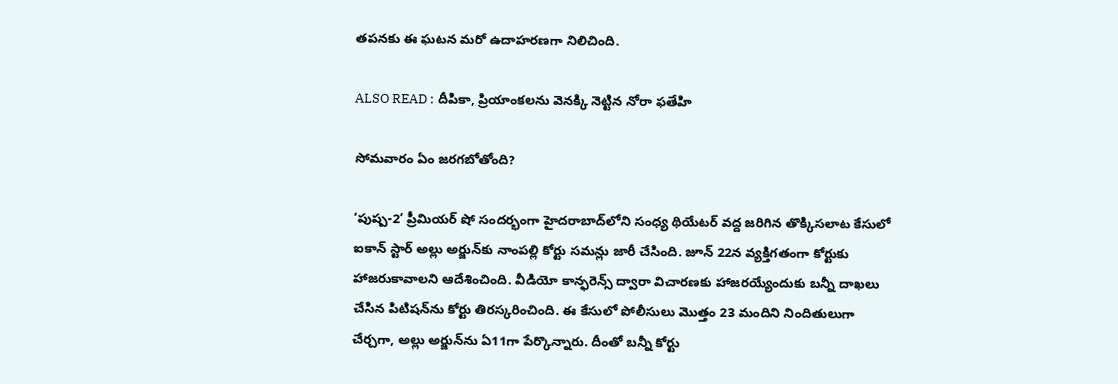తపనకు ఈ ఘటన మరో ఉదాహరణగా నిలిచింది.

ALSO READ : దీపికా, ప్రియాంకలను వెనక్కి నెట్టిన నోరా ఫతేహి

సోమవారం ఏం జరగబోతోంది?

‘పుష్ప-2’ ప్రీమియర్ షో సందర్భంగా హైదరాబాద్‌లోని సంధ్య థియేటర్ వద్ద జరిగిన తొక్కిసలాట కేసులో ఐకాన్ స్టార్ అల్లు అర్జున్‌కు నాంపల్లి కోర్టు సమన్లు జారీ చేసింది. జూన్ 22న వ్యక్తిగతంగా కోర్టుకు హాజరుకావాలని ఆదేశించింది. వీడియో కాన్ఫరెన్స్ ద్వారా విచారణకు హాజరయ్యేందుకు బన్నీ దాఖలు చేసిన పిటిషన్‌ను కోర్టు తిరస్కరించింది. ఈ కేసులో పోలీసులు మొత్తం 23 మందిని నిందితులుగా చేర్చగా, అల్లు అర్జున్‌ను ఏ11గా పేర్కొన్నారు. దీంతో బన్నీ కోర్టు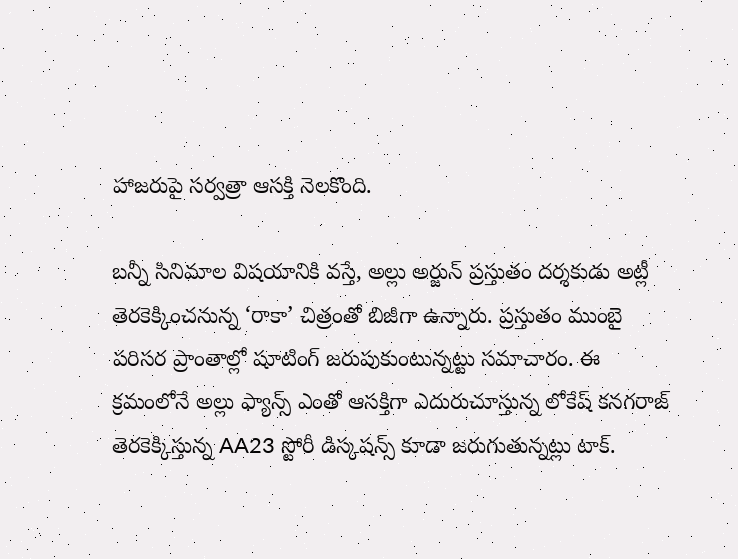హాజరుపై సర్వత్రా ఆసక్తి నెలకొంది.

బన్నీ సినిమాల విషయానికి వస్తే, అల్లు అర్జున్ ప్రస్తుతం దర్శకుడు అట్లీ తెరకెక్కించనున్న ‘రాకా’ చిత్రంతో బిజీగా ఉన్నారు. ప్రస్తుతం ముంబై పరిసర ప్రాంతాల్లో షూటింగ్ జరుపుకుంటున్నట్టు సమాచారం. ఈ క్రమంలోనే అల్లు ఫ్యాన్స్ ఎంతో ఆసక్తిగా ఎదురుచూస్తున్న లోకేష్ కనగరాజ్ తెరకెక్కిస్తున్న AA23 స్టోరీ డిస్కషన్స్ కూడా జరుగుతున్నట్లు టాక్.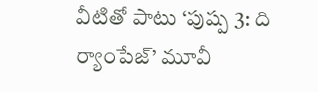వీటితో పాటు ‘పుష్ప 3: ది ర్యాంపేజ్’ మూవీ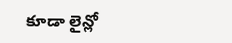కూడా లైన్లో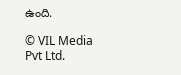ఉంది.

© VIL Media Pvt Ltd.